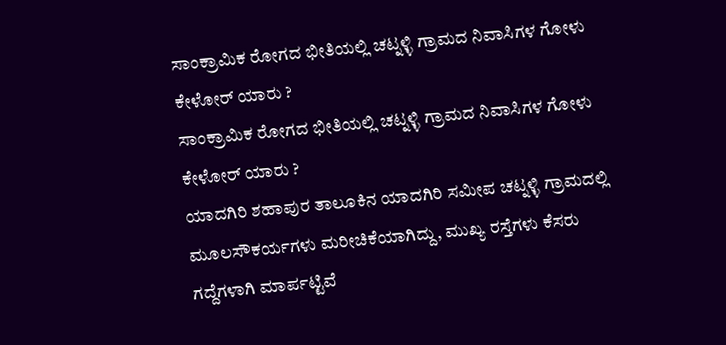ಸಾಂಕ್ರಾಮಿಕ ರೋಗದ ಭೀತಿಯಲ್ಲಿ ಚಟ್ನಳ್ಳಿ ಗ್ರಾಮದ ನಿವಾಸಿಗಳ ಗೋಳು ಕೇಳೋರ್ ಯಾರು ?
ಸಾಂಕ್ರಾಮಿಕ ರೋಗದ ಭೀತಿಯಲ್ಲಿ ಚಟ್ನಳ್ಳಿ ಗ್ರಾಮದ ನಿವಾಸಿಗಳ ಗೋಳು ಕೇಳೋರ್ ಯಾರು ?
ಯಾದಗಿರಿ ಶಹಾಪುರ ತಾಲೂಕಿನ ಯಾದಗಿರಿ ಸಮೀಪ ಚಟ್ನಳ್ಳಿ ಗ್ರಾಮದಲ್ಲಿ ಮೂಲಸೌಕರ್ಯಗಳು ಮರೀಚಿಕೆಯಾಗಿದ್ದು, ಮುಖ್ಯ ರಸ್ತೆಗಳು ಕೆಸರು ಗದ್ದೆಗಳಾಗಿ ಮಾರ್ಪಟ್ಟಿವೆ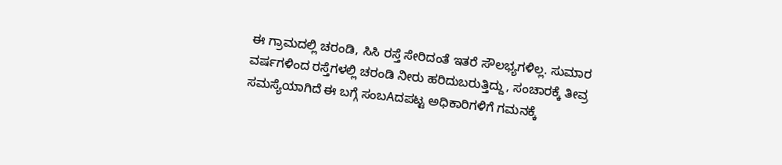ಈ ಗ್ರಾಮದಲ್ಲಿ ಚರಂಡಿ, ಸಿಸಿ ರಸ್ತೆ ಸೇರಿದಂತೆ ಇತರೆ ಸೌಲಭ್ಯಗಳಿಲ್ಲ. ಸುಮಾರ ವರ್ಷಗಳಿಂದ ರಸ್ತೆಗಳಲ್ಲಿ ಚರಂಡಿ ನೀರು ಹರಿದುಬರುತ್ತಿದ್ದು, ಸಂಚಾರಕ್ಕೆ ತೀವ್ರ ಸಮಸ್ಯೆಯಾಗಿದೆ ಈ ಬಗ್ಗೆ ಸಂಬAದಪಟ್ಟ ಅಧಿಕಾರಿಗಳಿಗೆ ಗಮನಕ್ಕೆ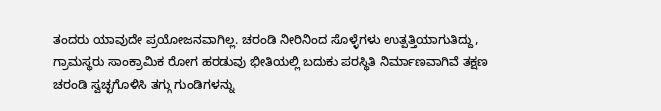ತಂದರು ಯಾವುದೇ ಪ್ರಯೋಜನವಾಗಿಲ್ಲ. ಚರಂಡಿ ನೀರಿನಿಂದ ಸೊಳ್ಳೆಗಳು ಉತ್ಪತ್ತಿಯಾಗುತಿದ್ದು, ಗ್ರಾಮಸ್ಥರು ಸಾಂಕ್ರಾಮಿಕ ರೋಗ ಹರಡುವು ಭೀತಿಯಲ್ಲಿ ಬದುಕು ಪರಸ್ಥಿತಿ ನಿರ್ಮಾಣವಾಗಿವೆ ತಕ್ಷಣ ಚರಂಡಿ ಸ್ವಚ್ಛಗೊಳಿಸಿ ತಗ್ಗು ಗುಂಡಿಗಳನ್ನು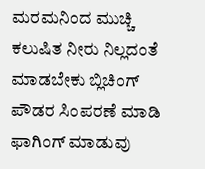ಮರಮನಿಂದ ಮುಚ್ಚಿ ಕಲುಷಿತ ನೀರು ನಿಲ್ಲದಂತೆ ಮಾಡಬೇಕು ಬ್ಲಿಚಿಂಗ್ ಪೌಡರ ಸಿಂಪರಣೆ ಮಾಡಿ ಫಾಗಿಂಗ್ ಮಾಡುವು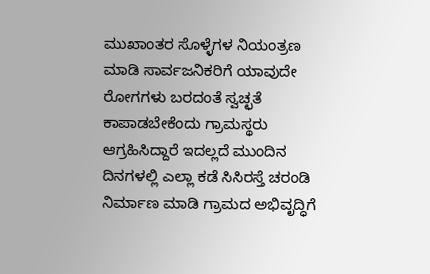ಮುಖಾಂತರ ಸೊಳ್ಳೆಗಳ ನಿಯಂತ್ರಣ ಮಾಡಿ ಸಾರ್ವಜನಿಕರಿಗೆ ಯಾವುದೇ ರೋಗಗಳು ಬರದಂತೆ ಸ್ವಚ್ಛತೆ ಕಾಪಾಡಬೇಕೆಂದು ಗ್ರಾಮಸ್ಥರು ಆಗ್ರಹಿಸಿದ್ದಾರೆ ಇದಲ್ಲದೆ ಮುಂದಿನ ದಿನಗಳಲ್ಲಿ ಎಲ್ಲಾ ಕಡೆ ಸಿಸಿರಸ್ತೆ ಚರಂಡಿ ನಿರ್ಮಾಣ ಮಾಡಿ ಗ್ರಾಮದ ಅಭಿವೃದ್ಧಿಗೆ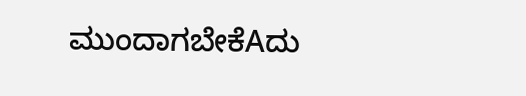ಮುಂದಾಗಬೇಕೆAದು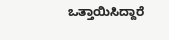ಒತ್ತಾಯಿಸಿದ್ದಾರೆ